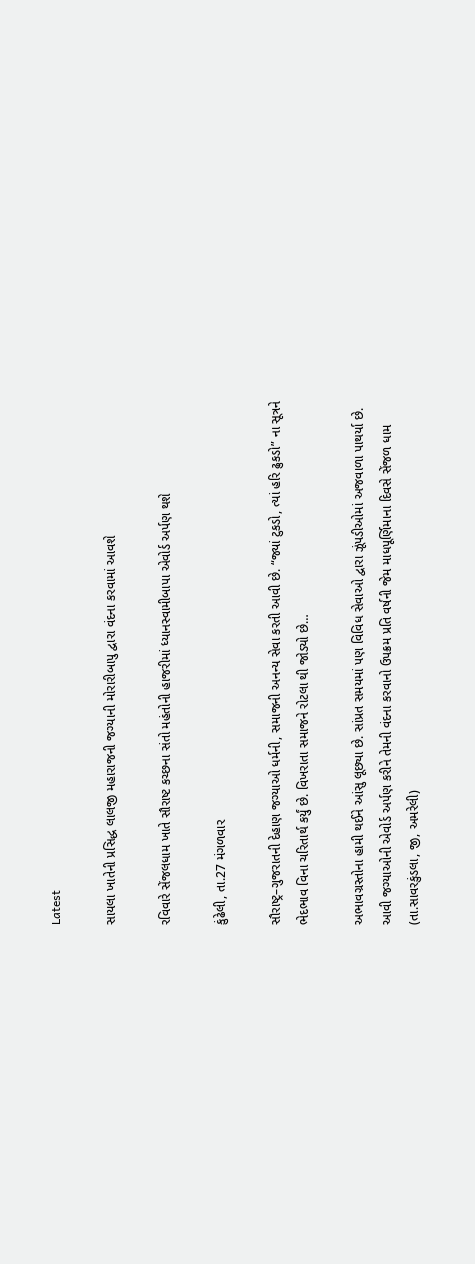Latest

સાયલા ખાતેની પ્રસિદ્ધ લાલજી મહારાજની જગ્યાની મોરારીબાપુ દ્વારા વંદના કરવામાં આવશે

રવિવારે સેંજલધામ ખાતે સૌરાષ્ટ કચ્છના સંતો મહંતોની હાજરીમાં ધ્યાનસ્વામીબાપા એવોર્ડ અર્પણ થશે

કુંઢેલી, તા.27 મંગળવાર

સૌરાષ્ટ્ર–ગુજરાતની દેહાણ જગ્યાઓ ધર્મની, સમાજની અનન્ય સેવા કરતી આવી છે. “જ્યાં ટુકડો, ત્યાં હરિ ઢુકડો” ના સૂત્રને ભેદભાવ વિના ચરિતાર્થ કર્યું છે. વિખરાતા સમાજને રોટલા થી જોડ્યો છે…

અભાવગ્રસ્તોના હામી થઈને આંસુ લૂછ્યા છે. સાંપ્રત સમયમાં પણ વિવિધ સેવાઓ દ્વારા ઝૂંપડીઓમાં અજવાળા પાથર્યા છે. આવી જગ્યાઓની એવોર્ડ અર્પણ કરીને તેમની વંદના કરવાનો ઉપક્રમ પ્રતિ વર્ષની જેમ માધપૂર્ણિમાના દિવસે સેંજળ ધામ (તા.સાવરકુંડલા, જી, અમરેલી)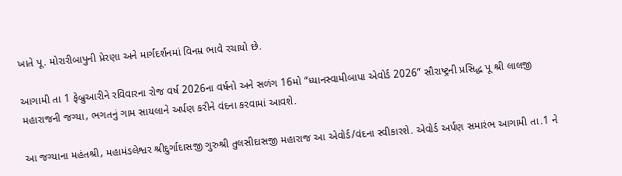ખાતે પૂ. મોરારીબાપુની પ્રેરણા અને માર્ગદર્શનમાં વિનમ્ર ભાવે રચાયો છે.

આગામી તા 1 ફેબ્રુઆરીને રવિવારના રોજ વર્ષ 2026ના વર્ષનો અને સળંગ 16મો “ધ્યાનસ્વામીબાપા એવોર્ડ 2026” સૌરાષ્ટ્રની પ્રસિદ્ધ પૂ શ્રી લાલજી મહારાજની જગ્યા, ભગતનું ગામ સાયલાને અર્પણ કરીને વંદના કરવામાં આવશે.

આ જગ્યાના મહંતશ્રી, મહામંડલેશ્વર શ્રીદુર્ગાદાસજી ગુરુશ્રી તુલસીદાસજી મહારાજ આ એવોર્ડ/વંદના સ્વીકારશે. એવોર્ડ અર્પણ સમારંભ આગામી તા.1 ને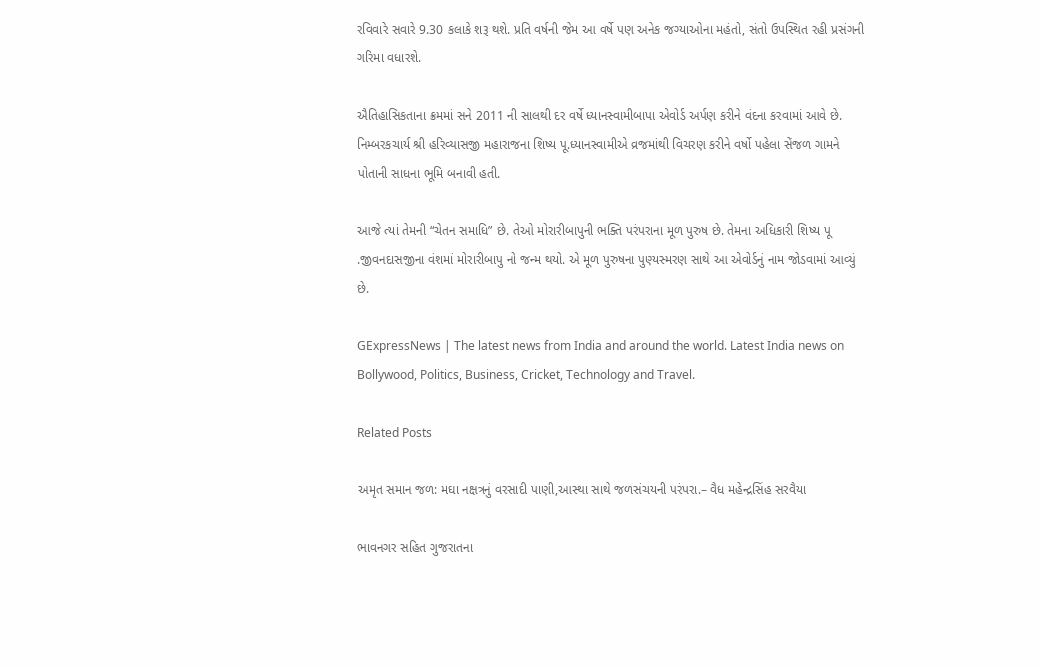રવિવારે સવારે 9.30 કલાકે શરૂ થશે. પ્રતિ વર્ષની જેમ આ વર્ષે પણ અનેક જગ્યાઓના મહંતો, સંતો ઉપસ્થિત રહી પ્રસંગની ગરિમા વધારશે.

ઐતિહાસિકતાના ક્રમમાં સને 2011 ની સાલથી દર વર્ષે ધ્યાનસ્વામીબાપા એવોર્ડ અર્પણ કરીને વંદના કરવામાં આવે છે.
નિમ્બરકચાર્ય શ્રી હરિવ્યાસજી મહારાજના શિષ્ય પૂ.ધ્યાનસ્વામીએ વ્રજમાંથી વિચરણ કરીને વર્ષો પહેલા સેંજળ ગામને પોતાની સાધના ભૂમિ બનાવી હતી.

આજે ત્યાં તેમની “ચેતન સમાધિ” છે. તેઓ મોરારીબાપુની ભક્તિ પરંપરાના મૂળ પુરુષ છે. તેમના અધિકારી શિષ્ય પૂ .જીવનદાસજીના વંશમાં મોરારીબાપુ નો જન્મ થયો. એ મૂળ પુરુષના પુણ્યસ્મરણ સાથે આ એવોર્ડનું નામ જોડવામાં આવ્યું છે.

GExpressNews | The latest news from India and around the world. Latest India news on Bollywood, Politics, Business, Cricket, Technology and Travel.

Related Posts

અમૃત સમાન જળ: મઘા નક્ષત્રનું વરસાદી પાણી,આસ્થા સાથે જળસંચયની પરંપરા.– વૈધ મહેન્દ્રસિંહ સરવૈયા

ભાવનગર સહિત ગુજરાતના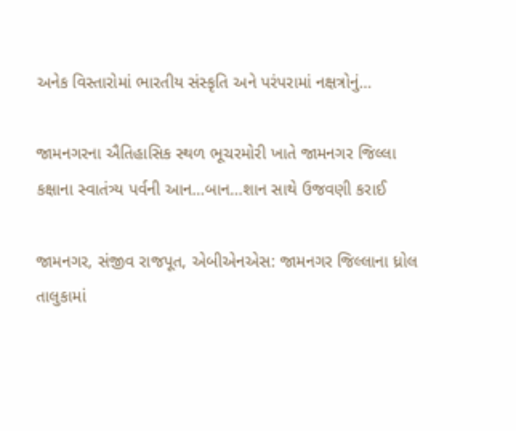અનેક વિસ્તારોમાં ભારતીય સંસ્કૃતિ અને પરંપરામાં નક્ષત્રોનું…

જામનગરના ઐતિહાસિક સ્થળ ભૂચરમોરી ખાતે જામનગર જિલ્લા કક્ષાના સ્વાતંત્ર્ય પર્વની આન…બાન…શાન સાથે ઉજવણી કરાઈ

જામનગર, સંજીવ રાજપૂત, એબીએનએસ: જામનગર જિલ્લાના ધ્રોલ તાલુકામાં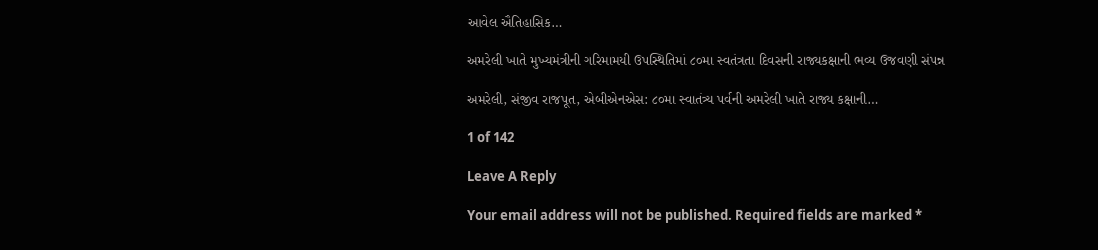આવેલ ઐતિહાસિક…

અમરેલી ખાતે મુખ્યમંત્રીની ગરિમામયી ઉપસ્થિતિમાં ૮૦મા સ્વતંત્રતા દિવસની રાજ્યકક્ષાની ભવ્ય ઉજવણી સંપન્ન

અમરેલી, સંજીવ રાજપૂત, એબીએનએસ: ૮૦મા સ્વાતંત્ર્ય પર્વની અમરેલી ખાતે રાજ્ય કક્ષાની…

1 of 142

Leave A Reply

Your email address will not be published. Required fields are marked *